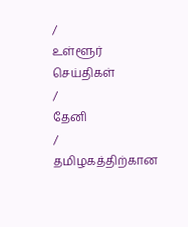/
உள்ளூர் செய்திகள்
/
தேனி
/
தமிழகத்திற்கான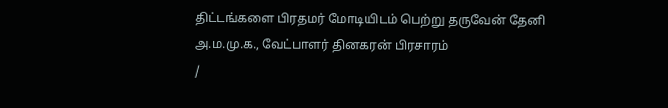திட்டங்களை பிரதமர் மோடியிடம் பெற்று தருவேன் தேனி அ.ம.மு.க., வேட்பாளர் தினகரன் பிரசாரம்
/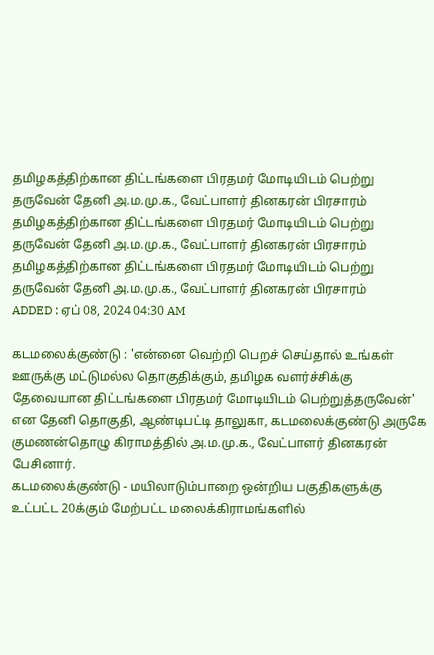தமிழகத்திற்கான திட்டங்களை பிரதமர் மோடியிடம் பெற்று தருவேன் தேனி அ.ம.மு.க., வேட்பாளர் தினகரன் பிரசாரம்
தமிழகத்திற்கான திட்டங்களை பிரதமர் மோடியிடம் பெற்று தருவேன் தேனி அ.ம.மு.க., வேட்பாளர் தினகரன் பிரசாரம்
தமிழகத்திற்கான திட்டங்களை பிரதமர் மோடியிடம் பெற்று தருவேன் தேனி அ.ம.மு.க., வேட்பாளர் தினகரன் பிரசாரம்
ADDED : ஏப் 08, 2024 04:30 AM

கடமலைக்குண்டு : 'என்னை வெற்றி பெறச் செய்தால் உங்கள் ஊருக்கு மட்டுமல்ல தொகுதிக்கும், தமிழக வளர்ச்சிக்கு தேவையான திட்டங்களை பிரதமர் மோடியிடம் பெற்றுத்தருவேன்' என தேனி தொகுதி, ஆண்டிபட்டி தாலுகா, கடமலைக்குண்டு அருகே குமணன்தொழு கிராமத்தில் அ.ம.மு.க., வேட்பாளர் தினகரன் பேசினார்.
கடமலைக்குண்டு - மயிலாடும்பாறை ஒன்றிய பகுதிகளுக்கு உட்பட்ட 20க்கும் மேற்பட்ட மலைக்கிராமங்களில்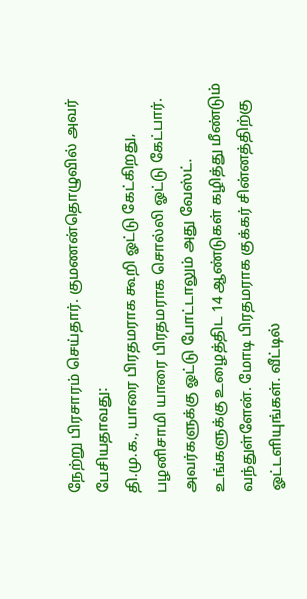நேற்று பிரசாரம் செய்தார். குமணன்தொழுவில் அவர் பேசியதாவது:
தி.மு.க., யாரை பிரதமராக கூறி ஓட்டு கேட்கிறது, பழனிசாமி யாரை பிரதமராக சொல்லி ஓட்டு கேட்பார். அவர்களுக்கு ஓட்டு போட்டாலும் அது வேஸ்ட். உங்களுக்கு உழைத்திட 14 ஆண்டுகள் கழித்து மீண்டும் வந்துள்ளேன். மோடி பிரதமராக குக்கர் சின்னத்திற்கு ஓட்டளியுங்கள். வீட்டில்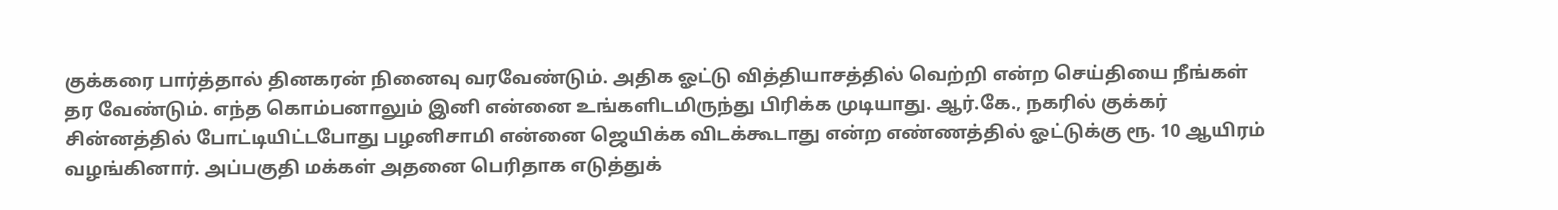குக்கரை பார்த்தால் தினகரன் நினைவு வரவேண்டும். அதிக ஓட்டு வித்தியாசத்தில் வெற்றி என்ற செய்தியை நீங்கள் தர வேண்டும். எந்த கொம்பனாலும் இனி என்னை உங்களிடமிருந்து பிரிக்க முடியாது. ஆர்.கே., நகரில் குக்கர் சின்னத்தில் போட்டியிட்டபோது பழனிசாமி என்னை ஜெயிக்க விடக்கூடாது என்ற எண்ணத்தில் ஓட்டுக்கு ரூ. 10 ஆயிரம் வழங்கினார். அப்பகுதி மக்கள் அதனை பெரிதாக எடுத்துக்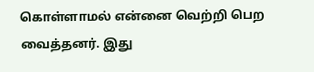கொள்ளாமல் என்னை வெற்றி பெற வைத்தனர். இது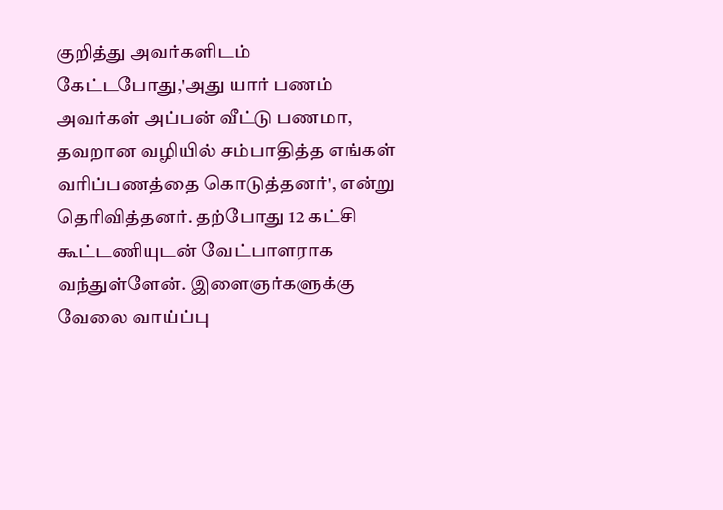குறித்து அவர்களிடம் கேட்டபோது,'அது யார் பணம் அவர்கள் அப்பன் வீட்டு பணமா, தவறான வழியில் சம்பாதித்த எங்கள் வரிப்பணத்தை கொடுத்தனர்', என்று தெரிவித்தனர். தற்போது 12 கட்சி கூட்டணியுடன் வேட்பாளராக வந்துள்ளேன். இளைஞர்களுக்கு வேலை வாய்ப்பு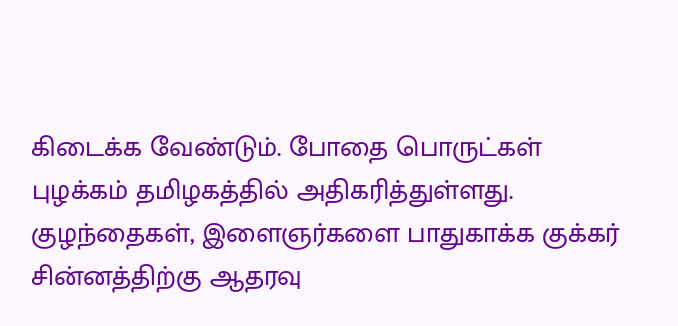கிடைக்க வேண்டும். போதை பொருட்கள் புழக்கம் தமிழகத்தில் அதிகரித்துள்ளது. குழந்தைகள், இளைஞர்களை பாதுகாக்க குக்கர் சின்னத்திற்கு ஆதரவு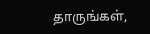தாருங்கள்,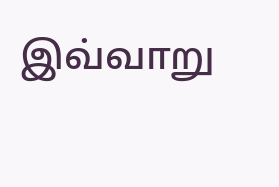இவ்வாறு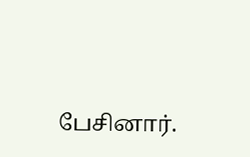பேசினார்.